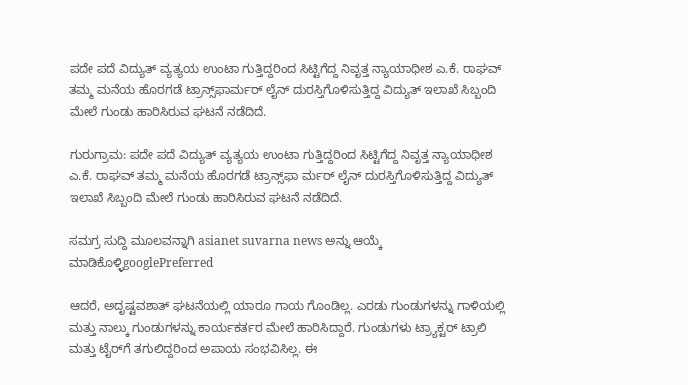ಪದೇ ಪದೆ ವಿದ್ಯುತ್‌ ವ್ಯತ್ಯಯ ಉಂಟಾ ಗುತ್ತಿದ್ದರಿಂದ ಸಿಟ್ಟಿಗೆದ್ದ ನಿವೃತ್ತ ನ್ಯಾಯಾಧೀಶ ಎ.ಕೆ. ರಾಘವ್‌ ತಮ್ಮ ಮನೆಯ ಹೊರಗಡೆ ಟ್ರಾನ್ಸ್‌ಫಾರ್ಮರ್‌ ಲೈನ್‌ ದುರಸ್ತಿಗೊಳಿಸುತ್ತಿದ್ದ ವಿದ್ಯುತ್‌ ಇಲಾಖೆ ಸಿಬ್ಬಂದಿ ಮೇಲೆ ಗುಂಡು ಹಾರಿಸಿರುವ ಘಟನೆ ನಡೆದಿದೆ.

ಗುರುಗ್ರಾಮ: ಪದೇ ಪದೆ ವಿದ್ಯುತ್‌ ವ್ಯತ್ಯಯ ಉಂಟಾ ಗುತ್ತಿದ್ದರಿಂದ ಸಿಟ್ಟಿಗೆದ್ದ ನಿವೃತ್ತ ನ್ಯಾಯಾಧೀಶ ಎ.ಕೆ. ರಾಘವ್‌ ತಮ್ಮ ಮನೆಯ ಹೊರಗಡೆ ಟ್ರಾನ್ಸ್‌ಫಾ ರ್ಮರ್‌ ಲೈನ್‌ ದುರಸ್ತಿಗೊಳಿಸುತ್ತಿದ್ದ ವಿದ್ಯುತ್‌ ಇಲಾಖೆ ಸಿಬ್ಬಂದಿ ಮೇಲೆ ಗುಂಡು ಹಾರಿಸಿರುವ ಘಟನೆ ನಡೆದಿದೆ.

ಸಮಗ್ರ ಸುದ್ದಿ ಮೂಲವನ್ನಾಗಿ asianet suvarna news ಅನ್ನು ಆಯ್ಕೆ ಮಾಡಿಕೊಳ್ಳಿgooglePreferred

ಆದರೆ, ಅದೃಷ್ಟವಶಾತ್‌ ಘಟನೆಯಲ್ಲಿ ಯಾರೂ ಗಾಯ ಗೊಂಡಿಲ್ಲ. ಎರಡು ಗುಂಡುಗಳನ್ನು ಗಾಳಿಯಲ್ಲಿ ಮತ್ತು ನಾಲ್ಕು ಗುಂಡುಗಳನ್ನು ಕಾರ್ಯಕರ್ತರ ಮೇಲೆ ಹಾರಿಸಿದ್ದಾರೆ. ಗುಂಡುಗಳು ಟ್ರ್ಯಾಕ್ಟರ್‌ ಟ್ರಾಲಿ ಮತ್ತು ಟೈರ್‌ಗೆ ತಗುಲಿದ್ದರಿಂದ ಅಪಾಯ ಸಂಭವಿಸಿಲ್ಲ. ಈ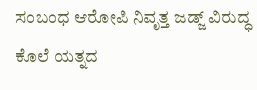ಸಂಬಂಧ ಆರೋಪಿ ನಿವೃತ್ತ ಜಡ್ಜ್‌ ವಿರುದ್ಧ ಕೊಲೆ ಯತ್ನದ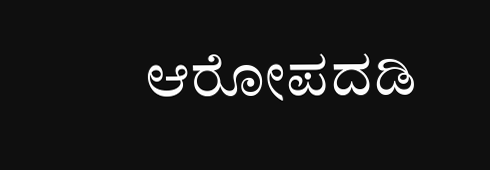ಆರೋಪದಡಿ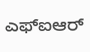ಎಫ್‌ಐಆರ್‌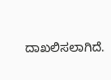ದಾಖಲಿಸಲಾಗಿದೆ.